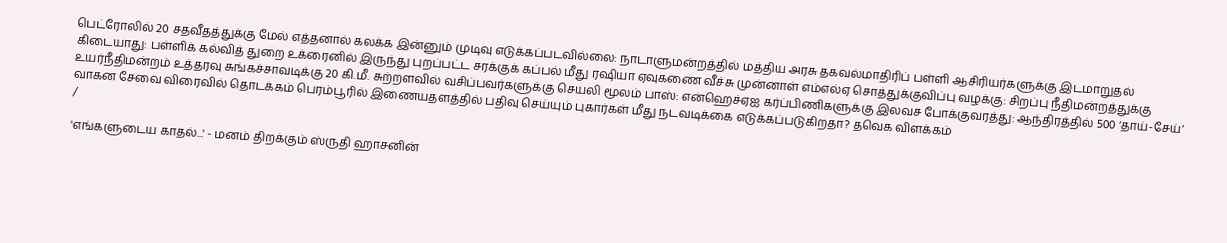பெட்ரோலில் 20 சதவீதத்துக்கு மேல் எத்தனால் கலக்க இன்னும் முடிவு எடுக்கப்படவில்லை: நாடாளுமன்றத்தில் மத்திய அரசு தகவல்மாதிரிப் பள்ளி ஆசிரியர்களுக்கு இடமாறுதல் கிடையாது: பள்ளிக் கல்வித் துறை உக்ரைனில் இருந்து புறப்பட்ட சரக்குக் கப்பல் மீது ரஷியா ஏவுகணை வீச்சு முன்னாள் எம்எல்ஏ சொத்துக்குவிப்பு வழக்கு: சிறப்பு நீதிமன்றத்துக்கு உயர்நீதிமன்றம் உத்தரவு சுங்கச்சாவடிக்கு 20 கி.மீ. சுற்றளவில் வசிப்பவர்களுக்கு செயலி மூலம் பாஸ்: என்ஹெச்ஏஐ கர்ப்பிணிகளுக்கு இலவச போக்குவரத்து: ஆந்திரத்தில் 500 ‘தாய்-சேய்’ வாகன சேவை விரைவில் தொடக்கம் பெரம்பூரில் இணையதளத்தில் பதிவு செய்யும் புகார்கள் மீது நடவடிக்கை எடுக்கப்படுகிறதா? தவெக விளக்கம்
/

'எங்களுடைய காதல்...' - மனம் திறக்கும் ஸ்ருதி ஹாசனின்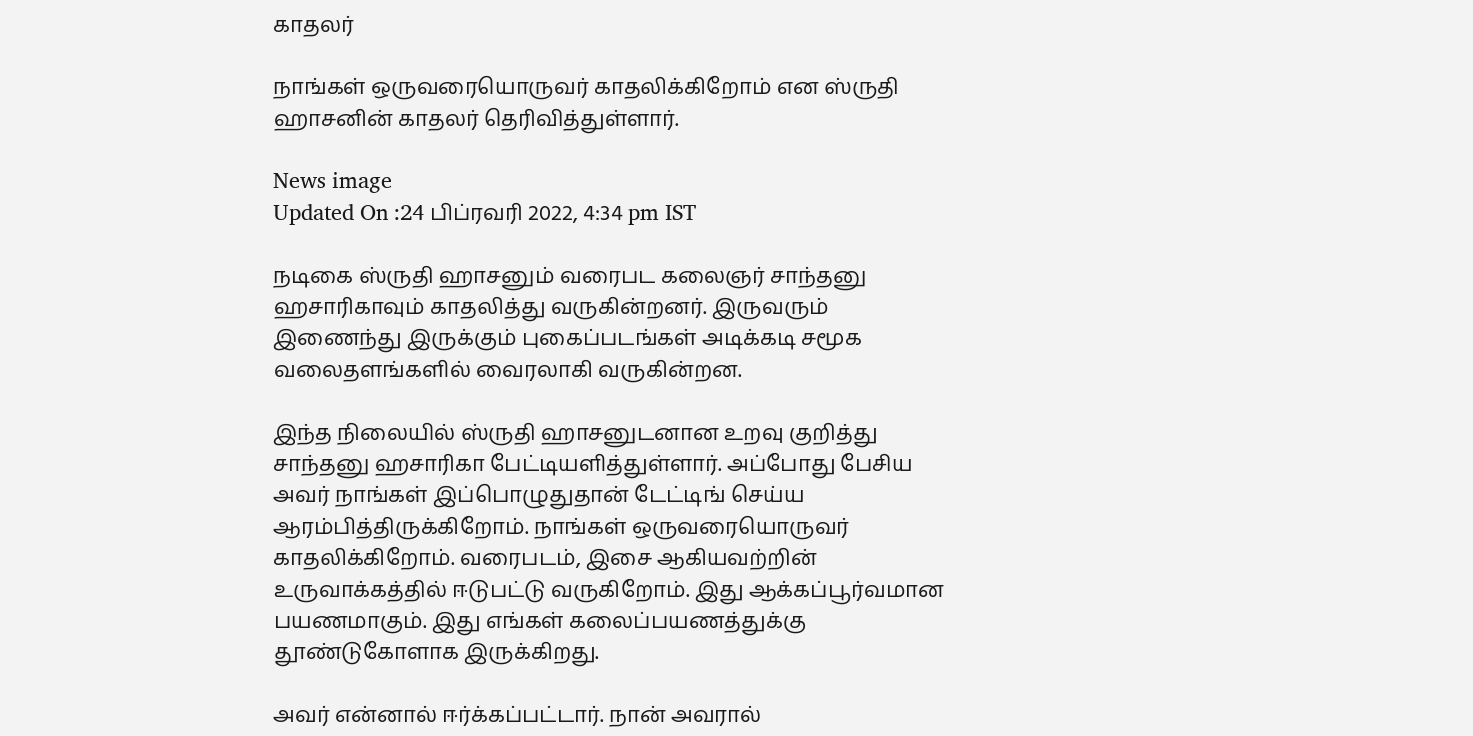காதலர்

நாங்கள் ஒருவரையொருவர் காதலிக்கிறோம் என ஸ்ருதி ஹாசனின் காதலர் தெரிவித்துள்ளார்.

News image
Updated On :24 பிப்ரவரி 2022, 4:34 pm IST

நடிகை ஸ்ருதி ஹாசனும் வரைபட கலைஞர் சாந்தனு ஹசாரிகாவும் காதலித்து வருகின்றனர். இருவரும் இணைந்து இருக்கும் புகைப்படங்கள் அடிக்கடி சமூக வலைதளங்களில் வைரலாகி வருகின்றன.

இந்த நிலையில் ஸ்ருதி ஹாசனுடனான உறவு குறித்து சாந்தனு ஹசாரிகா பேட்டியளித்துள்ளார். அப்போது பேசிய அவர் நாங்கள் இப்பொழுதுதான் டேட்டிங் செய்ய ஆரம்பித்திருக்கிறோம். நாங்கள் ஒருவரையொருவர் காதலிக்கிறோம். வரைபடம், இசை ஆகியவற்றின் உருவாக்கத்தில் ஈடுபட்டு வருகிறோம். இது ஆக்கப்பூர்வமான பயணமாகும். இது எங்கள் கலைப்பயணத்துக்கு தூண்டுகோளாக இருக்கிறது.

அவர் என்னால் ஈர்க்கப்பட்டார். நான் அவரால்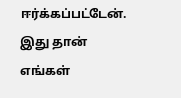ஈர்க்கப்பட்டேன். இது தான் எங்கள்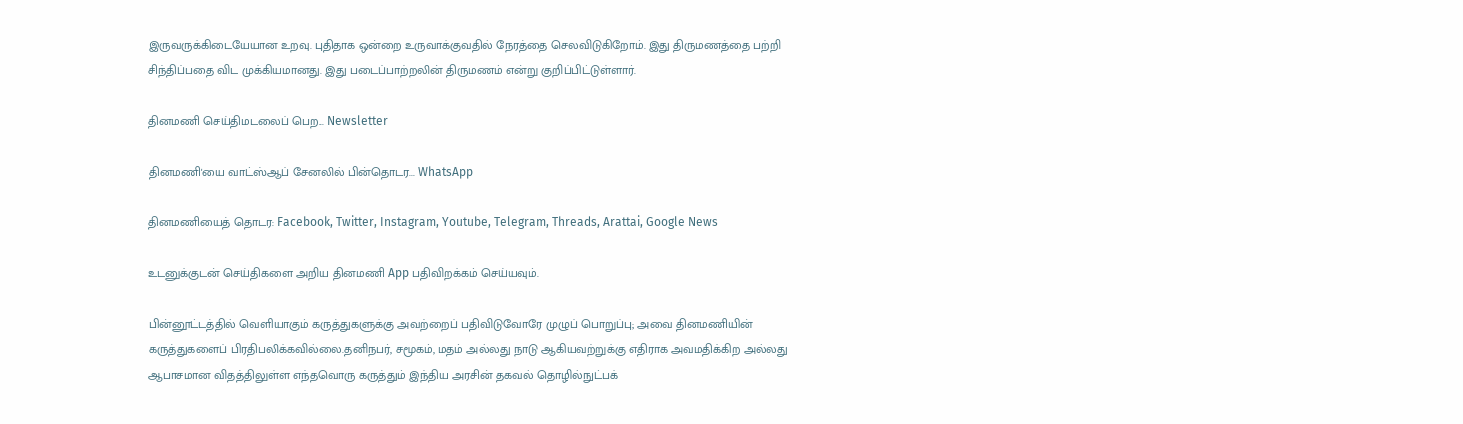இருவருக்கிடையேயான உறவு. புதிதாக ஒன்றை உருவாக்குவதில் நேரத்தை செலவிடுகிறோம். இது திருமணத்தை பற்றி சிந்திப்பதை விட முக்கியமானது. இது படைப்பாற்றலின் திருமணம் என்று குறிப்பிட்டுள்ளார்.

தினமணி செய்திமடலைப் பெற... Newsletter

தினமணி'யை வாட்ஸ்ஆப் சேனலில் பின்தொடர... WhatsApp

தினமணியைத் தொடர: Facebook, Twitter, Instagram, Youtube, Telegram, Threads, Arattai, Google News

உடனுக்குடன் செய்திகளை அறிய தினமணி App பதிவிறக்கம் செய்யவும்.

பின்னூட்டத்தில் வெளியாகும் கருத்துகளுக்கு அவற்றைப் பதிவிடுவோரே முழுப் பொறுப்பு; அவை தினமணியின் கருத்துகளைப் பிரதிபலிக்கவில்லை.தனிநபர், சமூகம், மதம் அல்லது நாடு ஆகியவற்றுக்கு எதிராக அவமதிக்கிற அல்லது ஆபாசமான விதத்திலுள்ள எந்தவொரு கருத்தும் இந்திய அரசின் தகவல் தொழில்நுட்பக்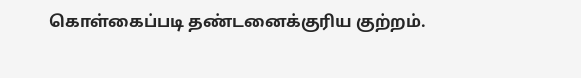கொள்கைப்படி தண்டனைக்குரிய குற்றம்.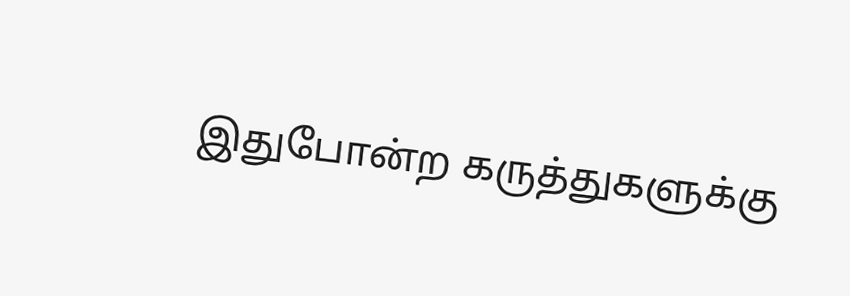இதுபோன்ற கருத்துகளுக்கு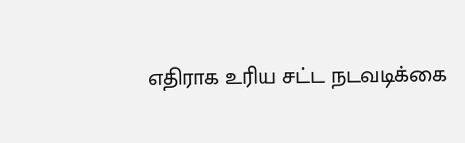எதிராக உரிய சட்ட நடவடிக்கை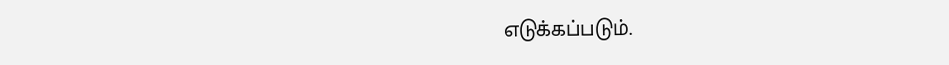எடுக்கப்படும்.